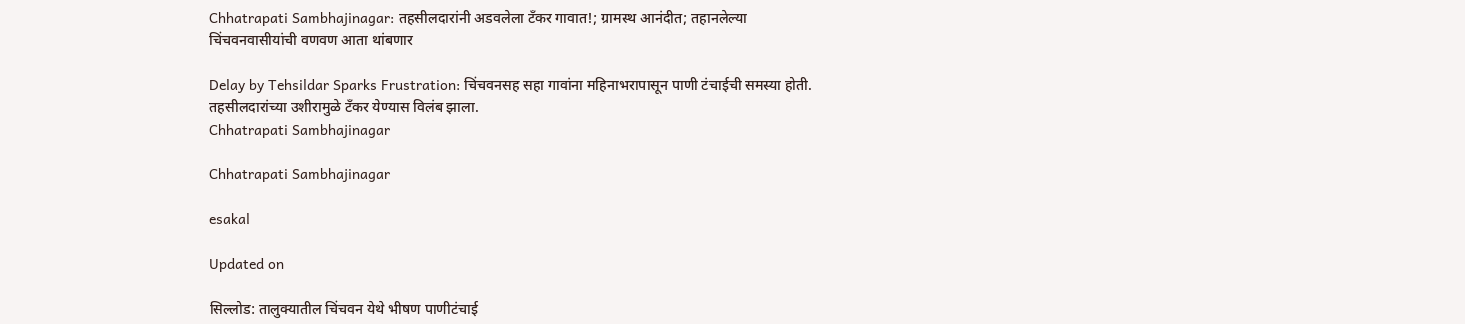Chhatrapati Sambhajinagar: तहसीलदारांनी अडवलेला टँकर गावात!; ग्रामस्थ आनंदीत; तहानलेल्या चिंचवनवासीयांची वणवण आता थांबणार

Delay by Tehsildar Sparks Frustration: चिंचवनसह सहा गावांना महिनाभरापासून पाणी टंचाईची समस्या होती. तहसीलदारांच्या उशीरामुळे टँकर येण्यास विलंब झाला.
Chhatrapati Sambhajinagar

Chhatrapati Sambhajinagar

esakal

Updated on

सिल्लोड: तालुक्यातील चिंचवन येथे भीषण पाणीटंचाई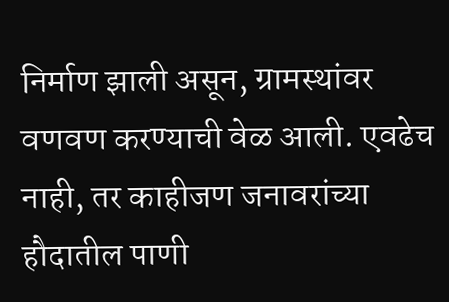निर्माण झाली असून, ग्रामस्थांवर वणवण करण्याची वेळ आली. एवढेच नाही, तर काहीजण जनावरांच्या हौदातील पाणी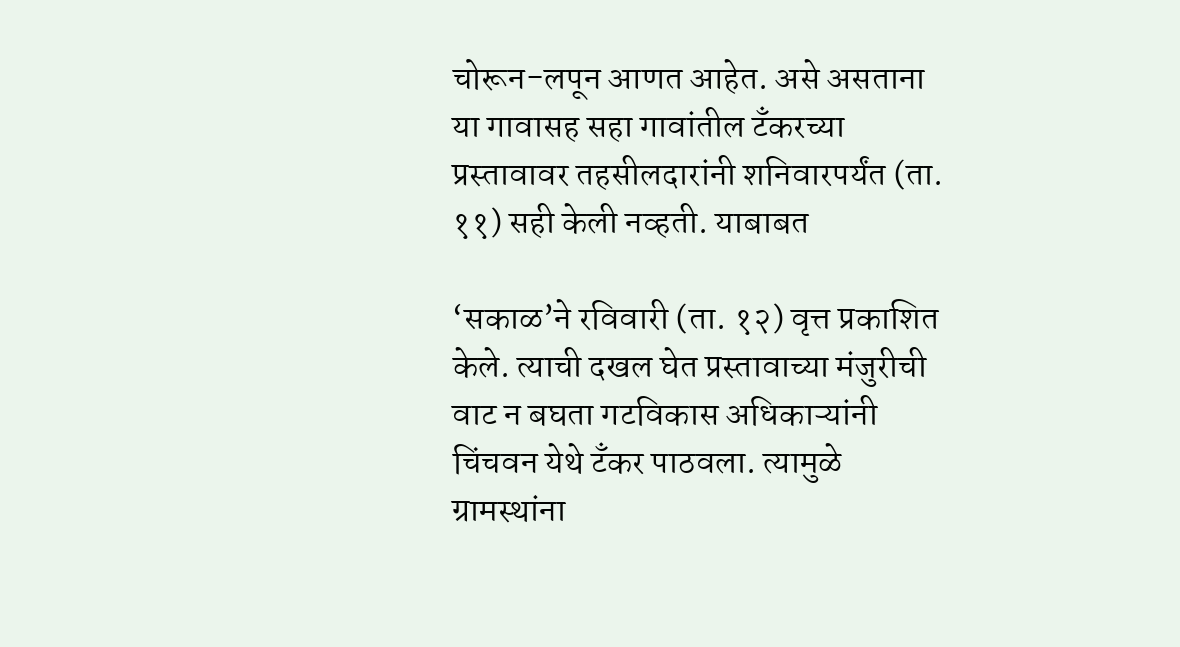चोरून-लपून आणत आहेत. असे असताना या गावासह सहा गावांतील टँकरच्या प्रस्तावावर तहसीलदारांनी शनिवारपर्यंत (ता. ११) सही केली नव्हती. याबाबत

‘सकाळ’ने रविवारी (ता. १२) वृत्त प्रकाशित केले. त्याची दखल घेत प्रस्तावाच्या मंजुरीची वाट न बघता गटविकास अधिकाऱ्यांनी चिंचवन येथे टँकर पाठवला. त्यामुळे ग्रामस्थांना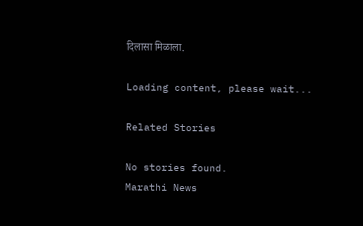दिलासा मिळाला.

Loading content, please wait...

Related Stories

No stories found.
Marathi News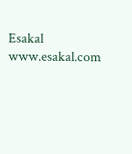Esakal
www.esakal.com